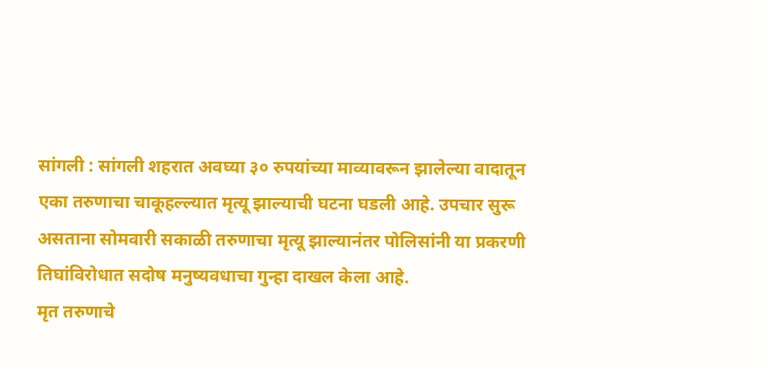सांगली : सांगली शहरात अवघ्या ३० रुपयांच्या माव्यावरून झालेल्या वादातून एका तरुणाचा चाकूहल्ल्यात मृत्यू झाल्याची घटना घडली आहे. उपचार सुरू असताना सोमवारी सकाळी तरुणाचा मृत्यू झाल्यानंतर पोलिसांनी या प्रकरणी तिघांविरोधात सदोष मनुष्यवधाचा गुन्हा दाखल केला आहे.
मृत तरुणाचे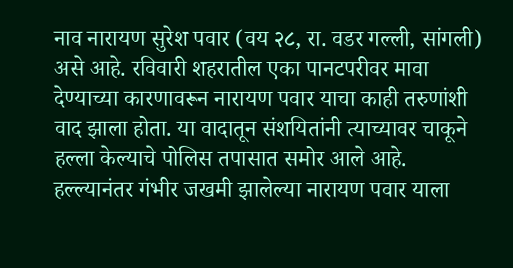नाव नारायण सुरेश पवार (वय २८, रा. वडर गल्ली, सांगली) असे आहे. रविवारी शहरातील एका पानटपरीवर मावा देण्याच्या कारणावरून नारायण पवार याचा काही तरुणांशी वाद झाला होता. या वादातून संशयितांनी त्याच्यावर चाकूने हल्ला केल्याचे पोलिस तपासात समोर आले आहे.
हल्ल्यानंतर गंभीर जखमी झालेल्या नारायण पवार याला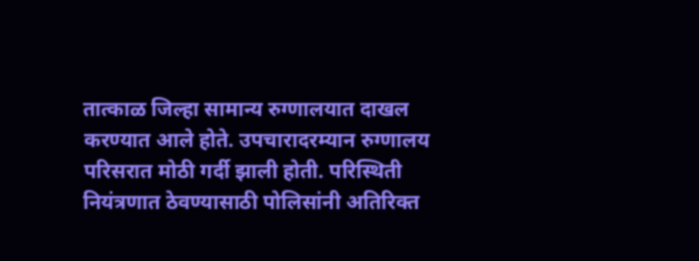तात्काळ जिल्हा सामान्य रुग्णालयात दाखल करण्यात आले होते. उपचारादरम्यान रुग्णालय परिसरात मोठी गर्दी झाली होती. परिस्थिती नियंत्रणात ठेवण्यासाठी पोलिसांनी अतिरिक्त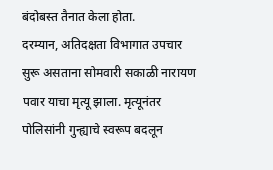बंदोबस्त तैनात केला होता.
दरम्यान, अतिदक्षता विभागात उपचार सुरू असताना सोमवारी सकाळी नारायण पवार याचा मृत्यू झाला. मृत्यूनंतर पोलिसांनी गुन्ह्याचे स्वरूप बदलून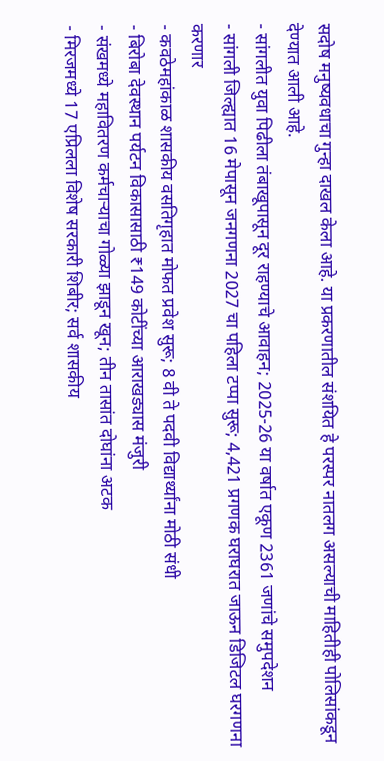सदोष मनुष्यवधाचा गुन्हा दाखल केला आहे. या प्रकरणातील संशयित हे परस्पर नातलग असल्याची माहितीही पोलिसांकडून देण्यात आली आहे.
- सांगलीत युवा पिढीला तंबाखूपासून दूर राहण्याचे आवाहन; 2025-26 या वर्षात एकूण 2361 जणांचे समुपदेशन
- सांगली जिल्ह्यात 16 मेपासून जनगणना 2027 चा पहिला टप्पा सुरू; 4,421 प्रगणक घराघरात जाऊन डिजिटल घरगणना करणार
- कवठेमहांकाळ शासकीय वसतिगृहात मोफत प्रवेश सुरू; 8 वी ते पदवी विद्यार्थ्यांना मोठी संधी
- बिरोबा देवस्थान पर्यटन विकासासाठी ₹149 कोटींच्या आराखड्यास मंजुरी
- संखमध्ये महावितरण कर्मचाऱ्याचा गोळ्या झाडून खून; तीन तासांत दोघांना अटक
- मिरजमध्ये 17 एप्रिलला विशेष सरकारी शिबीर; सर्व शासकीय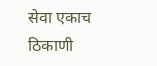सेवा एकाच ठिकाणी